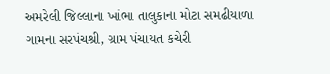અમરેલી જિલ્લાના ખાંભા તાલુકાના મોટા સમઢીયાળા ગામના સરપંચશ્રી, ગ્રામ પંચાયત કચેરી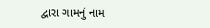દ્વારા ગામનું નામ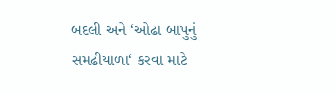બદલી અને ‘ઓઢા બાપુનું સમઢીયાળા‘ કરવા માટે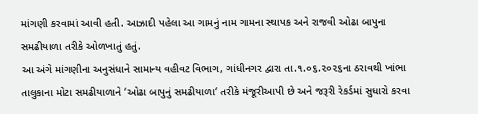માંગણી કરવામાં આવી હતી. આઝાદી પહેલા આ ગામનું નામ ગામના સ્થાપક અને રાજવી ઓઢા બાપુના સમઢીયાળા તરીકે ઓળખાતું હતું.
આ અંગે માંગણીના અનુસંધાને સામાન્ય વહીવટ વિભાગ, ગાંધીનગર દ્વારા તા.૧.૦૬.૨૦૨૬ના ઠરાવથી ખાંભા તાલુકાના મોટા સમઢીયાળાને ‘ઓઢા બાપુનું સમઢીયાળા‘ તરીકે મંજૂરીઆપી છે અને જરૂરી રેકર્ડમાં સુધારો કરવા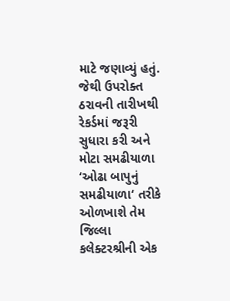માટે જણાવ્યું હતું. જેથી ઉપરોક્ત ઠરાવની તારીખથી રેકર્ડમાં જરૂરી સુધારા કરી અને મોટા સમઢીયાળા ‘ઓઢા બાપુનું સમઢીયાળા‘ તરીકે ઓળખાશે તેમ જિલ્લા કલેક્ટરશ્રીની એક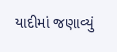યાદીમાં જણાવ્યું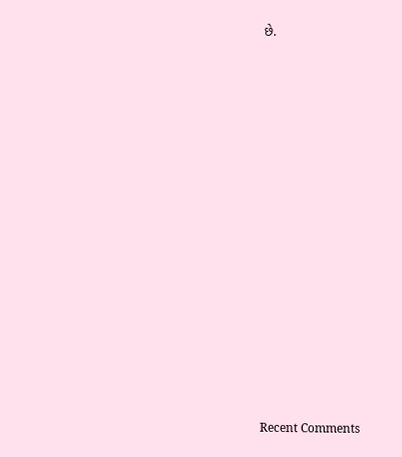છે.















Recent Comments